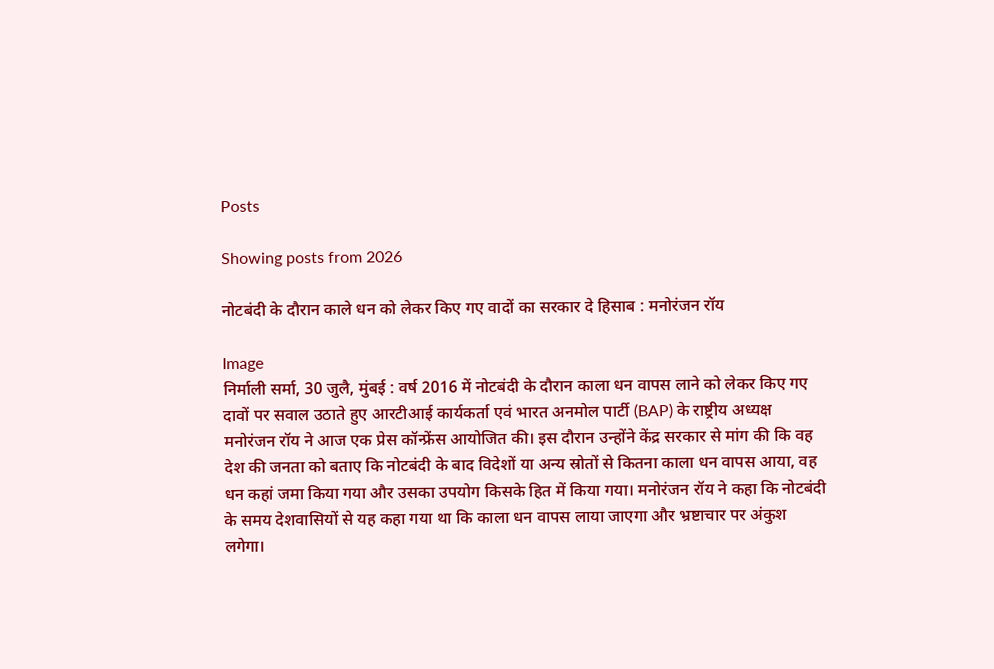Posts

Showing posts from 2026

नोटबंदी के दौरान काले धन को लेकर किए गए वादों का सरकार दे हिसाब : मनोरंजन रॉय

Image
निर्माली सर्मा, 30 जुलै, मुंबई : वर्ष 2016 में नोटबंदी के दौरान काला धन वापस लाने को लेकर किए गए दावों पर सवाल उठाते हुए आरटीआई कार्यकर्ता एवं भारत अनमोल पार्टी (BAP) के राष्ट्रीय अध्यक्ष मनोरंजन रॉय ने आज एक प्रेस कॉन्फ्रेंस आयोजित की। इस दौरान उन्होंने केंद्र सरकार से मांग की कि वह देश की जनता को बताए कि नोटबंदी के बाद विदेशों या अन्य स्रोतों से कितना काला धन वापस आया, वह धन कहां जमा किया गया और उसका उपयोग किसके हित में किया गया। मनोरंजन रॉय ने कहा कि नोटबंदी के समय देशवासियों से यह कहा गया था कि काला धन वापस लाया जाएगा और भ्रष्टाचार पर अंकुश लगेगा।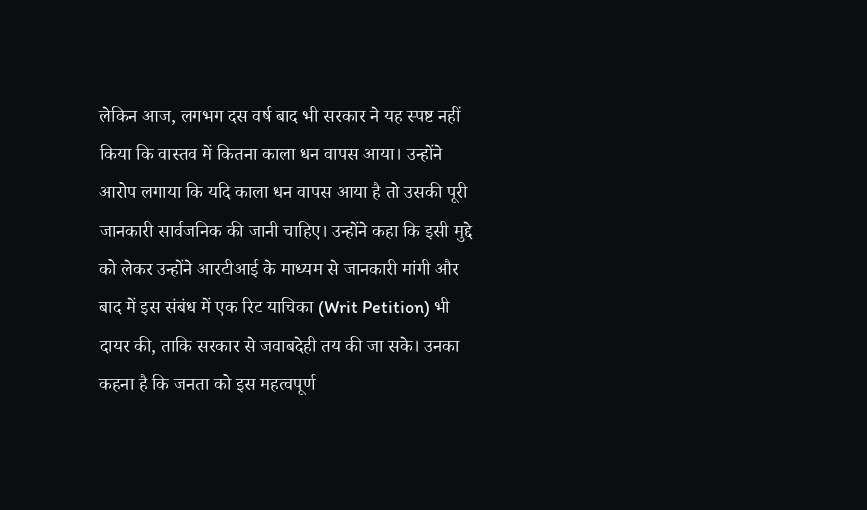लेकिन आज, लगभग दस वर्ष बाद भी सरकार ने यह स्पष्ट नहीं किया कि वास्तव में कितना काला धन वापस आया। उन्होंने आरोप लगाया कि यदि काला धन वापस आया है तो उसकी पूरी जानकारी सार्वजनिक की जानी चाहिए। उन्होंने कहा कि इसी मुद्दे को लेकर उन्होंने आरटीआई के माध्यम से जानकारी मांगी और बाद में इस संबंध में एक रिट याचिका (Writ Petition) भी दायर की, ताकि सरकार से जवाबदेही तय की जा सके। उनका कहना है कि जनता को इस महत्वपूर्ण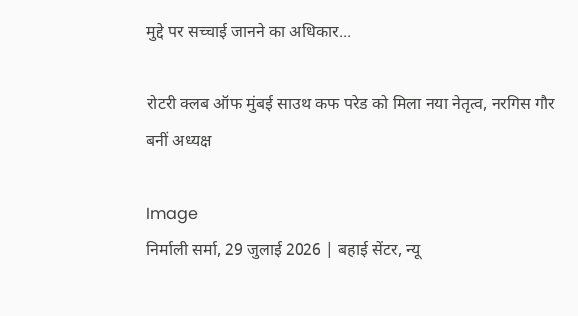मुद्दे पर सच्चाई जानने का अधिकार...

रोटरी क्लब ऑफ मुंबई साउथ कफ परेड को मिला नया नेतृत्व, नरगिस गौर बनीं अध्यक्ष

Image
निर्माली सर्मा, 29 जुलाई 2026 | बहाई सेंटर, न्यू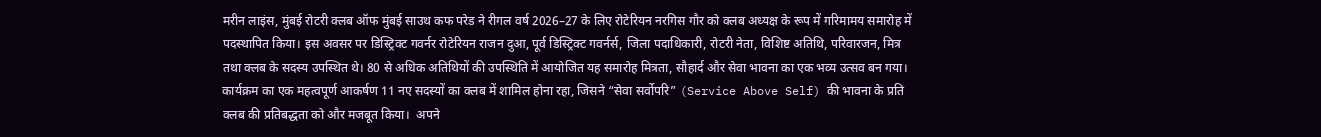मरीन लाइंस, मुंबई रोटरी क्लब ऑफ मुंबई साउथ कफ परेड ने रीगल वर्ष 2026–27 के लिए रोटेरियन नरगिस गौर को क्लब अध्यक्ष के रूप में गरिमामय समारोह में पदस्थापित किया। इस अवसर पर डिस्ट्रिक्ट गवर्नर रोटेरियन राजन दुआ, पूर्व डिस्ट्रिक्ट गवर्नर्स, जिला पदाधिकारी, रोटरी नेता, विशिष्ट अतिथि, परिवारजन, मित्र तथा क्लब के सदस्य उपस्थित थे। 80 से अधिक अतिथियों की उपस्थिति में आयोजित यह समारोह मित्रता, सौहार्द और सेवा भावना का एक भव्य उत्सव बन गया।  कार्यक्रम का एक महत्वपूर्ण आकर्षण 11 नए सदस्यों का क्लब में शामिल होना रहा, जिसने “सेवा सर्वोपरि” (Service Above Self) की भावना के प्रति क्लब की प्रतिबद्धता को और मजबूत किया।  अपने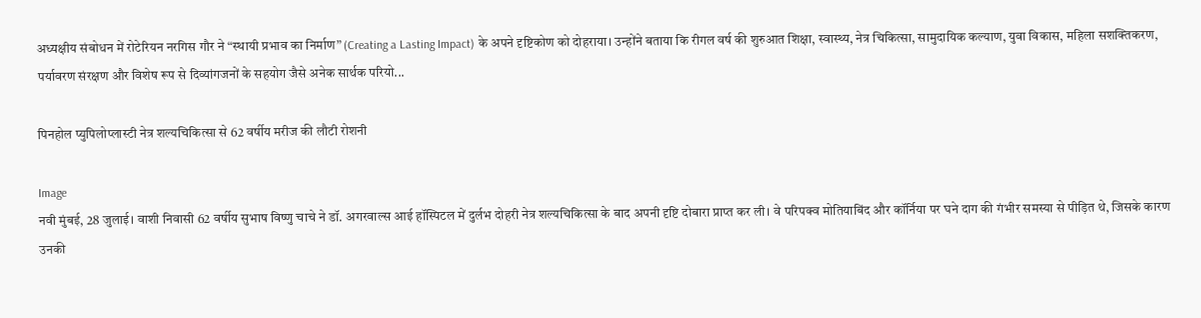अध्यक्षीय संबोधन में रोटेरियन नरगिस गौर ने “स्थायी प्रभाव का निर्माण” (Creating a Lasting Impact) के अपने दृष्टिकोण को दोहराया। उन्होंने बताया कि रीगल वर्ष की शुरुआत शिक्षा, स्वास्थ्य, नेत्र चिकित्सा, सामुदायिक कल्याण, युवा विकास, महिला सशक्तिकरण, पर्यावरण संरक्षण और विशेष रूप से दिव्यांगजनों के सहयोग जैसे अनेक सार्थक परियो...

पिनहोल प्युपिलोप्लास्टी नेत्र शल्यचिकित्सा से 62 वर्षीय मरीज की लौटी रोशनी

Image
नवी मुंबई, 28 जुलाई। वाशी निवासी 62 वर्षीय सुभाष विष्णु चाचे ने डॉ. अगरवाल्स आई हॉस्पिटल में दुर्लभ दोहरी नेत्र शल्यचिकित्सा के बाद अपनी दृष्टि दोबारा प्राप्त कर ली। वे परिपक्व मोतियाबिंद और कॉर्निया पर घने दाग की गंभीर समस्या से पीड़ित थे, जिसके कारण उनकी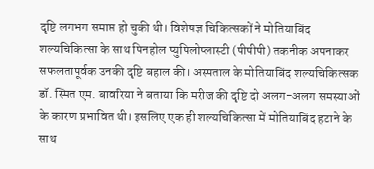दृष्टि लगभग समाप्त हो चुकी थी। विशेषज्ञ चिकित्सकों ने मोतियाबिंद शल्यचिकित्सा के साथ पिनहोल प्युपिलोप्लास्टी (पीपीपी) तकनीक अपनाकर सफलतापूर्वक उनकी दृष्टि बहाल की। अस्पताल के मोतियाबिंद शल्यचिकित्सक डॉ. स्मित एम. बावरिया ने बताया कि मरीज की दृष्टि दो अलग-अलग समस्याओं के कारण प्रभावित थी। इसलिए एक ही शल्यचिकित्सा में मोतियाबिंद हटाने के साथ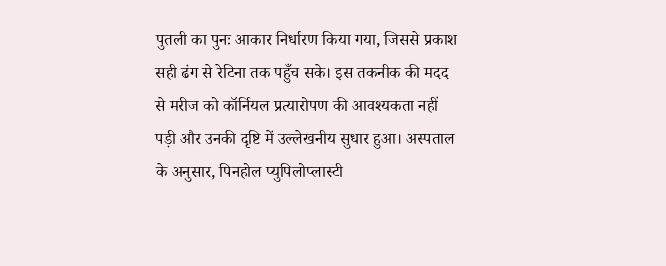पुतली का पुनः आकार निर्धारण किया गया, जिससे प्रकाश सही ढंग से रेटिना तक पहुँच सके। इस तकनीक की मदद से मरीज को कॉर्नियल प्रत्यारोपण की आवश्यकता नहीं पड़ी और उनकी दृष्टि में उल्लेखनीय सुधार हुआ। अस्पताल के अनुसार, पिनहोल प्युपिलोप्लास्टी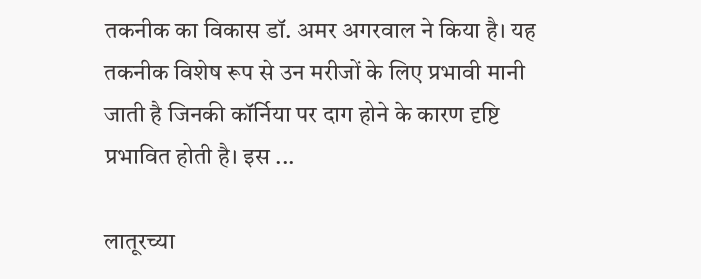तकनीक का विकास डॉ. अमर अगरवाल ने किया है। यह तकनीक विशेष रूप से उन मरीजों के लिए प्रभावी मानी जाती है जिनकी कॉर्निया पर दाग होने के कारण दृष्टि प्रभावित होती है। इस ...

लातूरच्या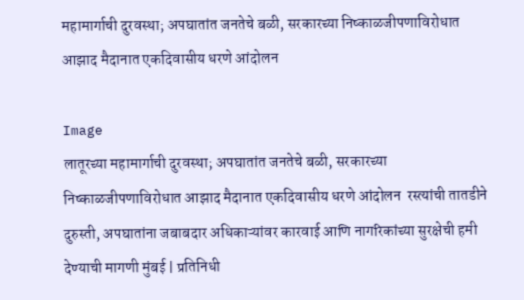महामार्गाची दुरवस्था; अपघातांत जनतेचे बळी, सरकारच्या निष्काळजीपणाविरोधात आझाद मैदानात एकदिवासीय धरणे आंदोलन

Image
लातूरच्या महामार्गाची दुरवस्था; अपघातांत जनतेचे बळी, सरकारच्या निष्काळजीपणाविरोधात आझाद मैदानात एकदिवासीय धरणे आंदोलन  रस्त्यांची तातडीने दुरुस्ती, अपघातांना जबाबदार अधिकाऱ्यांवर कारवाई आणि नागरिकांच्या सुरक्षेची हमी देण्याची मागणी मुंबई | प्रतिनिधी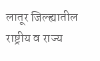लातूर जिल्ह्यातील राष्ट्रीय व राज्य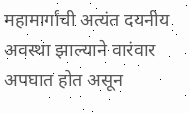महामार्गांची अत्यंत दयनीय अवस्था झाल्याने वारंवार अपघात होत असून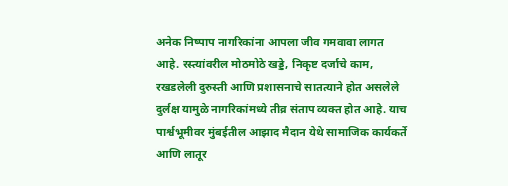अनेक निष्पाप नागरिकांना आपला जीव गमवावा लागत आहे. रस्त्यांवरील मोठमोठे खड्डे, निकृष्ट दर्जाचे काम, रखडलेली दुरुस्ती आणि प्रशासनाचे सातत्याने होत असलेले दुर्लक्ष यामुळे नागरिकांमध्ये तीव्र संताप व्यक्त होत आहे. याच पार्श्वभूमीवर मुंबईतील आझाद मैदान येथे सामाजिक कार्यकर्ते आणि लातूर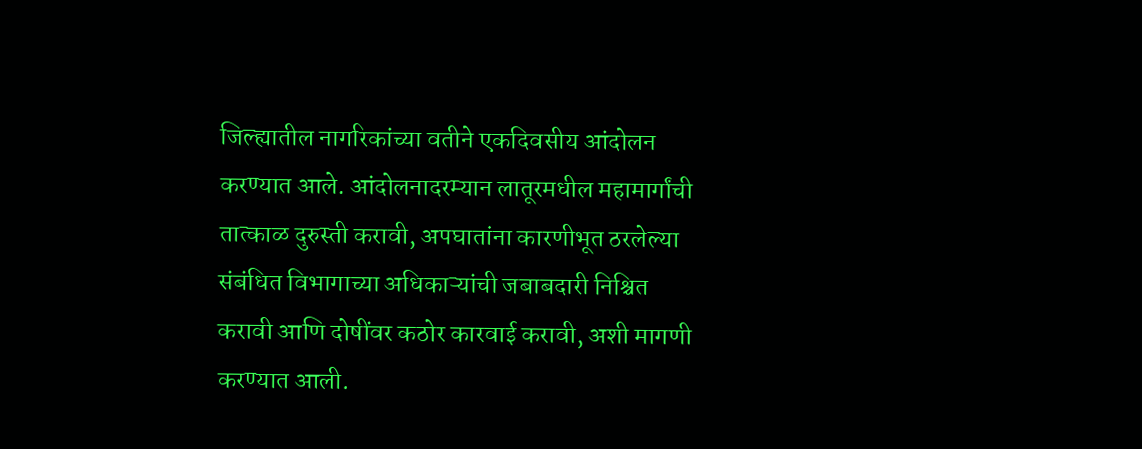जिल्ह्यातील नागरिकांच्या वतीने एकदिवसीय आंदोलन करण्यात आले. आंदोलनादरम्यान लातूरमधील महामार्गांची तात्काळ दुरुस्ती करावी, अपघातांना कारणीभूत ठरलेल्या संबंधित विभागाच्या अधिकाऱ्यांची जबाबदारी निश्चित करावी आणि दोषींवर कठोर कारवाई करावी, अशी मागणी करण्यात आली.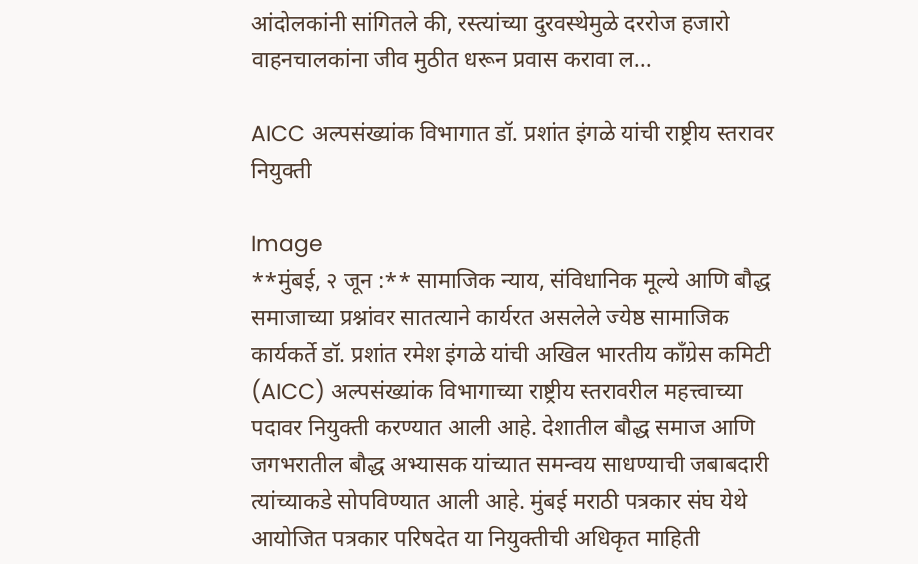आंदोलकांनी सांगितले की, रस्त्यांच्या दुरवस्थेमुळे दररोज हजारो वाहनचालकांना जीव मुठीत धरून प्रवास करावा ल...

AICC अल्पसंख्यांक विभागात डॉ. प्रशांत इंगळे यांची राष्ट्रीय स्तरावर नियुक्ती

Image
**मुंबई, २ जून :** सामाजिक न्याय, संविधानिक मूल्ये आणि बौद्ध समाजाच्या प्रश्नांवर सातत्याने कार्यरत असलेले ज्येष्ठ सामाजिक कार्यकर्ते डॉ. प्रशांत रमेश इंगळे यांची अखिल भारतीय काँग्रेस कमिटी (AICC) अल्पसंख्यांक विभागाच्या राष्ट्रीय स्तरावरील महत्त्वाच्या पदावर नियुक्ती करण्यात आली आहे. देशातील बौद्ध समाज आणि जगभरातील बौद्ध अभ्यासक यांच्यात समन्वय साधण्याची जबाबदारी त्यांच्याकडे सोपविण्यात आली आहे. मुंबई मराठी पत्रकार संघ येथे आयोजित पत्रकार परिषदेत या नियुक्तीची अधिकृत माहिती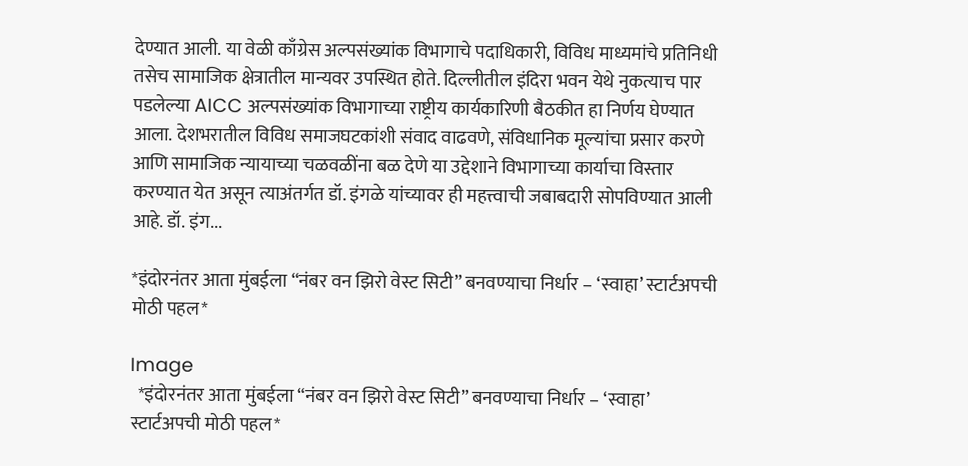देण्यात आली. या वेळी काँग्रेस अल्पसंख्यांक विभागाचे पदाधिकारी, विविध माध्यमांचे प्रतिनिधी तसेच सामाजिक क्षेत्रातील मान्यवर उपस्थित होते. दिल्लीतील इंदिरा भवन येथे नुकत्याच पार पडलेल्या AICC अल्पसंख्यांक विभागाच्या राष्ट्रीय कार्यकारिणी बैठकीत हा निर्णय घेण्यात आला. देशभरातील विविध समाजघटकांशी संवाद वाढवणे, संविधानिक मूल्यांचा प्रसार करणे आणि सामाजिक न्यायाच्या चळवळींना बळ देणे या उद्देशाने विभागाच्या कार्याचा विस्तार करण्यात येत असून त्याअंतर्गत डॉ. इंगळे यांच्यावर ही महत्त्वाची जबाबदारी सोपविण्यात आली आहे. डॉ. इंग...

*इंदोरनंतर आता मुंबईला “नंबर वन झिरो वेस्ट सिटी” बनवण्याचा निर्धार – ‘स्वाहा’ स्टार्टअपची मोठी पहल*

Image
  *इंदोरनंतर आता मुंबईला “नंबर वन झिरो वेस्ट सिटी” बनवण्याचा निर्धार – ‘स्वाहा’ स्टार्टअपची मोठी पहल*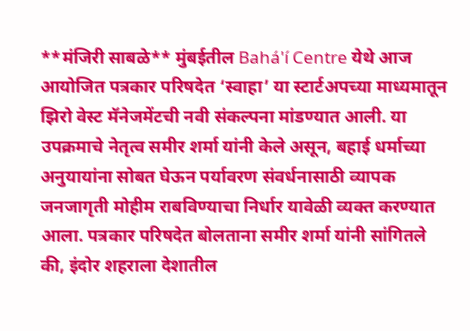**मंजिरी साबळे** मुंबईतील Bahá'í Centre येथे आज आयोजित पत्रकार परिषदेत ‘स्वाहा’ या स्टार्टअपच्या माध्यमातून झिरो वेस्ट मॅनेजमेंटची नवी संकल्पना मांडण्यात आली. या उपक्रमाचे नेतृत्व समीर शर्मा यांनी केले असून, बहाई धर्माच्या अनुयायांना सोबत घेऊन पर्यावरण संवर्धनासाठी व्यापक जनजागृती मोहीम राबविण्याचा निर्धार यावेळी व्यक्त करण्यात आला. पत्रकार परिषदेत बोलताना समीर शर्मा यांनी सांगितले की, इंदोर शहराला देशातील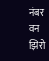नंबर वन झिरो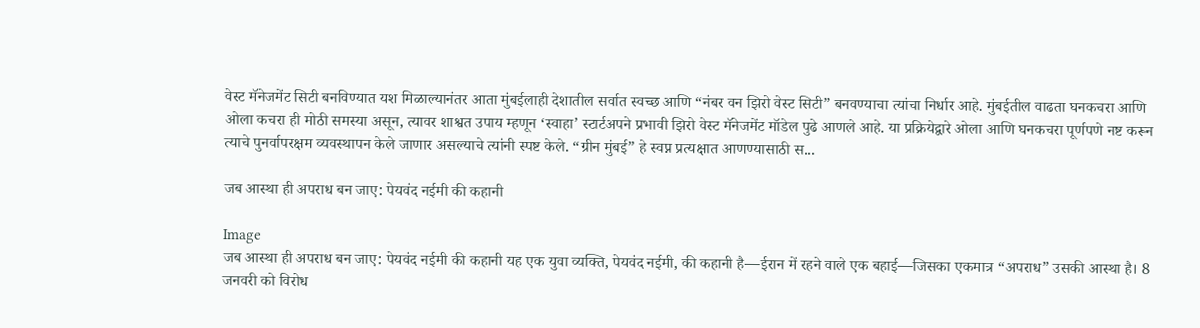वेस्ट मॅनेजमेंट सिटी बनविण्यात यश मिळाल्यानंतर आता मुंबईलाही देशातील सर्वात स्वच्छ आणि “नंबर वन झिरो वेस्ट सिटी” बनवण्याचा त्यांचा निर्धार आहे. मुंबईतील वाढता घनकचरा आणि ओला कचरा ही मोठी समस्या असून, त्यावर शाश्वत उपाय म्हणून ‘स्वाहा’ स्टार्टअपने प्रभावी झिरो वेस्ट मॅनेजमेंट मॉडेल पुढे आणले आहे. या प्रक्रियेद्वारे ओला आणि घनकचरा पूर्णपणे नष्ट करून त्याचे पुनर्वापरक्षम व्यवस्थापन केले जाणार असल्याचे त्यांनी स्पष्ट केले. “ग्रीन मुंबई” हे स्वप्न प्रत्यक्षात आणण्यासाठी स...

जब आस्था ही अपराध बन जाए: पेयवंद नईमी की कहानी

Image
जब आस्था ही अपराध बन जाए: पेयवंद नईमी की कहानी यह एक युवा व्यक्ति, पेयवंद नईमी, की कहानी है—ईरान में रहने वाले एक बहाई—जिसका एकमात्र “अपराध” उसकी आस्था है। 8 जनवरी को विरोध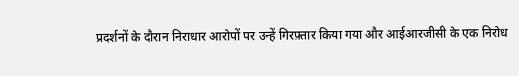प्रदर्शनों के दौरान निराधार आरोपों पर उन्हें गिरफ़्तार किया गया और आईआरजीसी के एक निरोध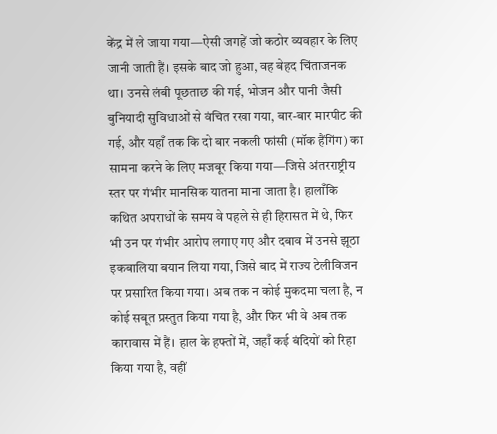केंद्र में ले जाया गया—ऐसी जगहें जो कठोर व्यवहार के लिए जानी जाती हैं। इसके बाद जो हुआ, वह बेहद चिंताजनक था। उनसे लंबी पूछताछ की गई, भोजन और पानी जैसी बुनियादी सुविधाओं से वंचित रखा गया, बार-बार मारपीट की गई, और यहाँ तक कि दो बार नकली फांसी (मॉक हैंगिंग) का सामना करने के लिए मजबूर किया गया—जिसे अंतरराष्ट्रीय स्तर पर गंभीर मानसिक यातना माना जाता है। हालाँकि कथित अपराधों के समय वे पहले से ही हिरासत में थे, फिर भी उन पर गंभीर आरोप लगाए गए और दबाव में उनसे झूठा इकबालिया बयान लिया गया, जिसे बाद में राज्य टेलीविजन पर प्रसारित किया गया। अब तक न कोई मुकदमा चला है, न कोई सबूत प्रस्तुत किया गया है, और फिर भी वे अब तक कारावास में हैं। हाल के हफ्तों में, जहाँ कई बंदियों को रिहा किया गया है, वहीं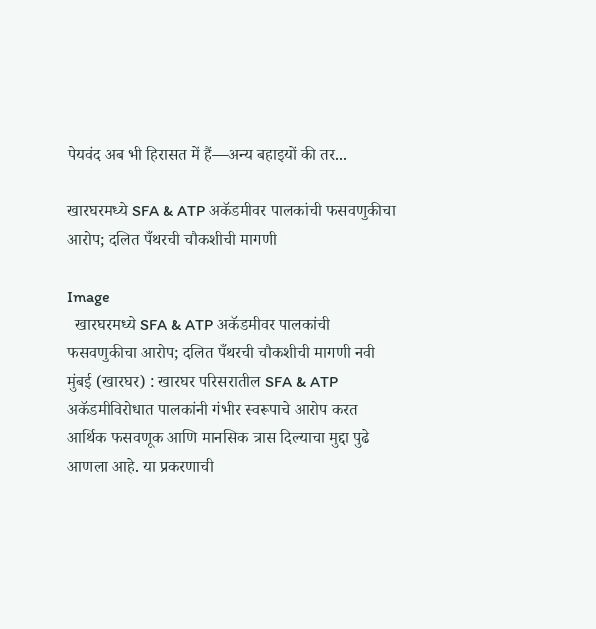पेयवंद अब भी हिरासत में हैं—अन्य बहाइयों की तर...

खारघरमध्ये SFA & ATP अकॅडमीवर पालकांची फसवणुकीचा आरोप; दलित पँथरची चौकशीची मागणी

Image
  खारघरमध्ये SFA & ATP अकॅडमीवर पालकांची फसवणुकीचा आरोप; दलित पँथरची चौकशीची मागणी नवी मुंबई (खारघर) : खारघर परिसरातील SFA & ATP अकॅडमीविरोधात पालकांनी गंभीर स्वरूपाचे आरोप करत आर्थिक फसवणूक आणि मानसिक त्रास दिल्याचा मुद्दा पुढे आणला आहे. या प्रकरणाची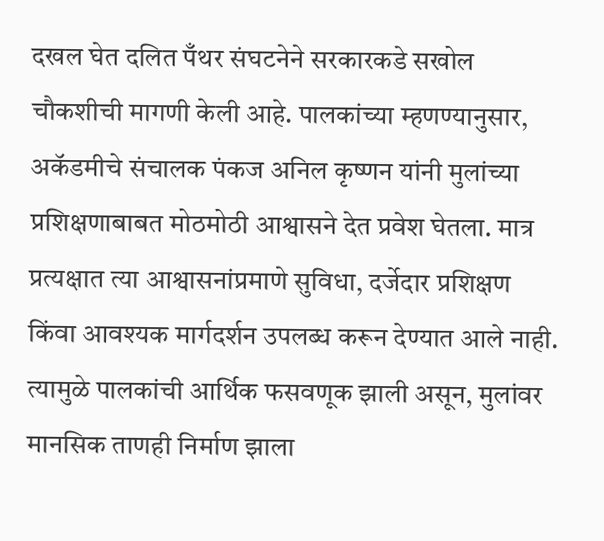दखल घेत दलित पँथर संघटनेने सरकारकडे सखोल चौकशीची मागणी केली आहे. पालकांच्या म्हणण्यानुसार, अकॅडमीचे संचालक पंकज अनिल कृष्णन यांनी मुलांच्या प्रशिक्षणाबाबत मोठमोठी आश्वासने देत प्रवेश घेतला. मात्र प्रत्यक्षात त्या आश्वासनांप्रमाणे सुविधा, दर्जेदार प्रशिक्षण किंवा आवश्यक मार्गदर्शन उपलब्ध करून देण्यात आले नाही. त्यामुळे पालकांची आर्थिक फसवणूक झाली असून, मुलांवर मानसिक ताणही निर्माण झाला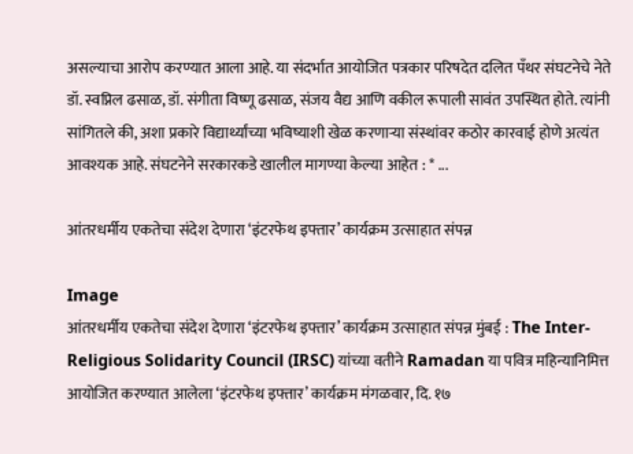असल्याचा आरोप करण्यात आला आहे. या संदर्भात आयोजित पत्रकार परिषदेत दलित पँथर संघटनेचे नेते डॉ. स्वप्निल ढसाळ, डॉ. संगीता विष्णू ढसाळ, संजय वैद्य आणि वकील रूपाली सावंत उपस्थित होते. त्यांनी सांगितले की, अशा प्रकारे विद्यार्थ्यांच्या भविष्याशी खेळ करणाऱ्या संस्थांवर कठोर कारवाई होणे अत्यंत आवश्यक आहे. संघटनेने सरकारकडे खालील मागण्या केल्या आहेत : * ...

आंतरधर्मीय एकतेचा संदेश देणारा ‘इंटरफेथ इफ्तार’ कार्यक्रम उत्साहात संपन्न

Image
आंतरधर्मीय एकतेचा संदेश देणारा ‘इंटरफेथ इफ्तार’ कार्यक्रम उत्साहात संपन्न मुंबई : The Inter-Religious Solidarity Council (IRSC) यांच्या वतीने Ramadan या पवित्र महिन्यानिमित्त आयोजित करण्यात आलेला ‘इंटरफेथ इफ्तार’ कार्यक्रम मंगळवार, दि. १७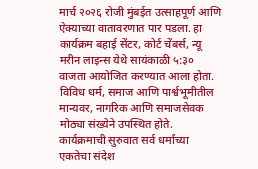मार्च २०२६ रोजी मुंबईत उत्साहपूर्ण आणि ऐक्याच्या वातावरणात पार पडला. हा कार्यक्रम बहाई सेंटर, कोर्ट चेंबर्स, न्यू मरीन लाइन्स येथे सायंकाळी ५:३० वाजता आयोजित करण्यात आला होता. विविध धर्म, समाज आणि पार्श्वभूमीतील मान्यवर, नागरिक आणि समाजसेवक मोठ्या संख्येने उपस्थित होते. कार्यक्रमाची सुरुवात सर्व धर्मांच्या एकतेचा संदेश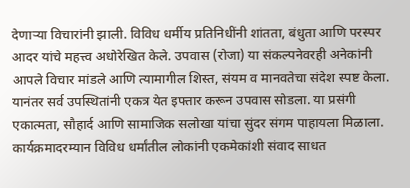देणाऱ्या विचारांनी झाली. विविध धर्मीय प्रतिनिधींनी शांतता, बंधुता आणि परस्पर आदर यांचे महत्त्व अधोरेखित केले. उपवास (रोजा) या संकल्पनेवरही अनेकांनी आपले विचार मांडले आणि त्यामागील शिस्त, संयम व मानवतेचा संदेश स्पष्ट केला. यानंतर सर्व उपस्थितांनी एकत्र येत इफ्तार करून उपवास सोडला. या प्रसंगी एकात्मता, सौहार्द आणि सामाजिक सलोखा यांचा सुंदर संगम पाहायला मिळाला. कार्यक्रमादरम्यान विविध धर्मांतील लोकांनी एकमेकांशी संवाद साधत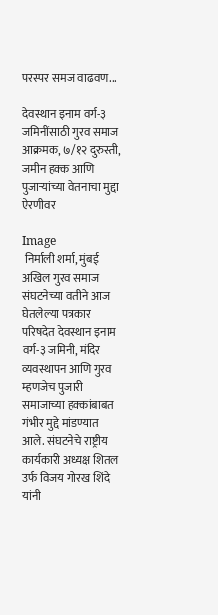परस्पर समज वाढवण...

देवस्थान इनाम वर्ग-३ जमिनींसाठी गुरव समाज आक्रमक, ७/१२ दुरुस्ती, जमीन हक्क आणि पुजाऱ्यांच्या वेतनाचा मुद्दा ऐरणीवर

Image
 निर्माली शर्मा, मुंबई  अखिल गुरव समाज संघटनेच्या वतीने आज घेतलेल्या पत्रकार परिषदेत देवस्थान इनाम वर्ग-३ जमिनी, मंदिर व्यवस्थापन आणि गुरव म्हणजेच पुजारी समाजाच्या हक्कांबाबत गंभीर मुद्दे मांडण्यात आले. संघटनेचे राष्ट्रीय कार्यकारी अध्यक्ष शितल उर्फ विजय गोरख शिंदे यांनी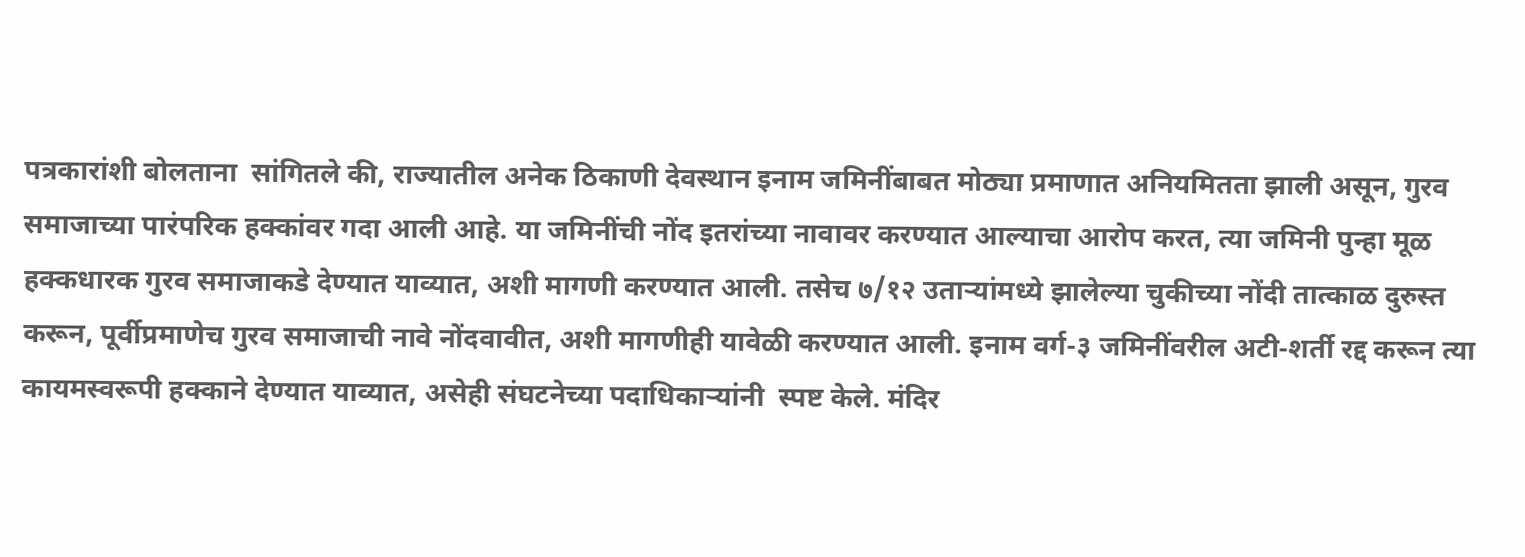पत्रकारांशी बोलताना  सांगितले की, राज्यातील अनेक ठिकाणी देवस्थान इनाम जमिनींबाबत मोठ्या प्रमाणात अनियमितता झाली असून, गुरव समाजाच्या पारंपरिक हक्कांवर गदा आली आहे. या जमिनींची नोंद इतरांच्या नावावर करण्यात आल्याचा आरोप करत, त्या जमिनी पुन्हा मूळ हक्कधारक गुरव समाजाकडे देण्यात याव्यात, अशी मागणी करण्यात आली. तसेच ७/१२ उताऱ्यांमध्ये झालेल्या चुकीच्या नोंदी तात्काळ दुरुस्त करून, पूर्वीप्रमाणेच गुरव समाजाची नावे नोंदवावीत, अशी मागणीही यावेळी करण्यात आली. इनाम वर्ग-३ जमिनींवरील अटी-शर्ती रद्द करून त्या कायमस्वरूपी हक्काने देण्यात याव्यात, असेही संघटनेच्या पदाधिकाऱ्यांनी  स्पष्ट केले. मंदिर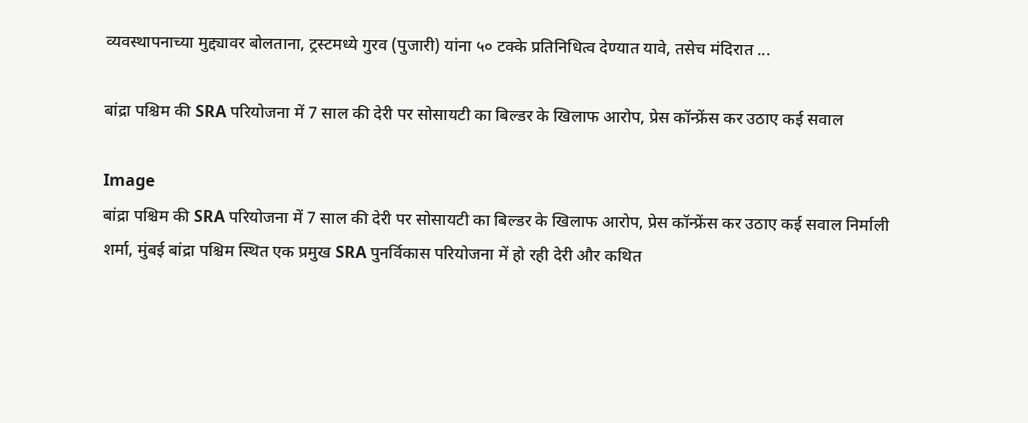व्यवस्थापनाच्या मुद्द्यावर बोलताना, ट्रस्टमध्ये गुरव (पुजारी) यांना ५० टक्के प्रतिनिधित्व देण्यात यावे, तसेच मंदिरात ...

बांद्रा पश्चिम की SRA परियोजना में 7 साल की देरी पर सोसायटी का बिल्डर के खिलाफ आरोप, प्रेस कॉन्फ्रेंस कर उठाए कई सवाल

Image
बांद्रा पश्चिम की SRA परियोजना में 7 साल की देरी पर सोसायटी का बिल्डर के खिलाफ आरोप, प्रेस कॉन्फ्रेंस कर उठाए कई सवाल निर्माली शर्मा, मुंबई बांद्रा पश्चिम स्थित एक प्रमुख SRA पुनर्विकास परियोजना में हो रही देरी और कथित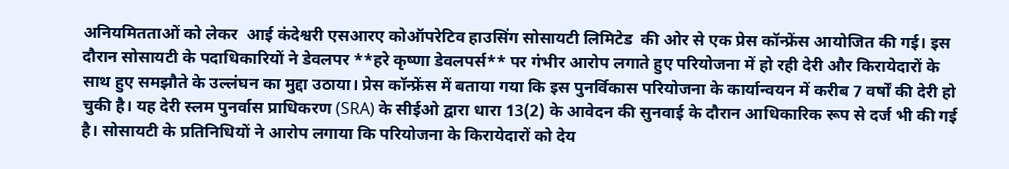अनियमितताओं को लेकर  आई कंदेश्वरी एसआरए कोऑपरेटिव हाउसिंग सोसायटी लिमिटेड  की ओर से एक प्रेस कॉन्फ्रेंस आयोजित की गई। इस दौरान सोसायटी के पदाधिकारियों ने डेवलपर **हरे कृष्णा डेवलपर्स** पर गंभीर आरोप लगाते हुए परियोजना में हो रही देरी और किरायेदारों के साथ हुए समझौते के उल्लंघन का मुद्दा उठाया। प्रेस कॉन्फ्रेंस में बताया गया कि इस पुनर्विकास परियोजना के कार्यान्वयन में करीब 7 वर्षों की देरी हो चुकी है। यह देरी स्लम पुनर्वास प्राधिकरण (SRA) के सीईओ द्वारा धारा 13(2) के आवेदन की सुनवाई के दौरान आधिकारिक रूप से दर्ज भी की गई है। सोसायटी के प्रतिनिधियों ने आरोप लगाया कि परियोजना के किरायेदारों को देय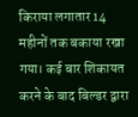किराया लगातार 14 महीनों तक बकाया रखा गया। कई बार शिकायत करने के बाद बिल्डर द्वारा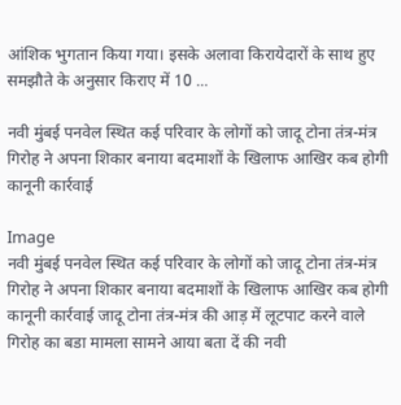आंशिक भुगतान किया गया। इसके अलावा किरायेदारों के साथ हुए समझौते के अनुसार किराए में 10 ...

नवी मुंबई पनवेल स्थित कई परिवार के लोगों को जादू टोना तंत्र-मंत्र गिरोह ने अपना शिकार बनाया बदमाशों के खिलाफ आखिर कब होगी कानूनी कार्रवाई

Image
नवी मुंबई पनवेल स्थित कई परिवार के लोगों को जादू टोना तंत्र-मंत्र गिरोह ने अपना शिकार बनाया बदमाशों के खिलाफ आखिर कब होगी कानूनी कार्रवाई जादू टोना तंत्र-मंत्र की आड़ में लूटपाट करने वाले गिरोह का बडा मामला सामने आया बता दें की नवी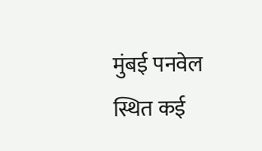मुंबई पनवेल स्थित कई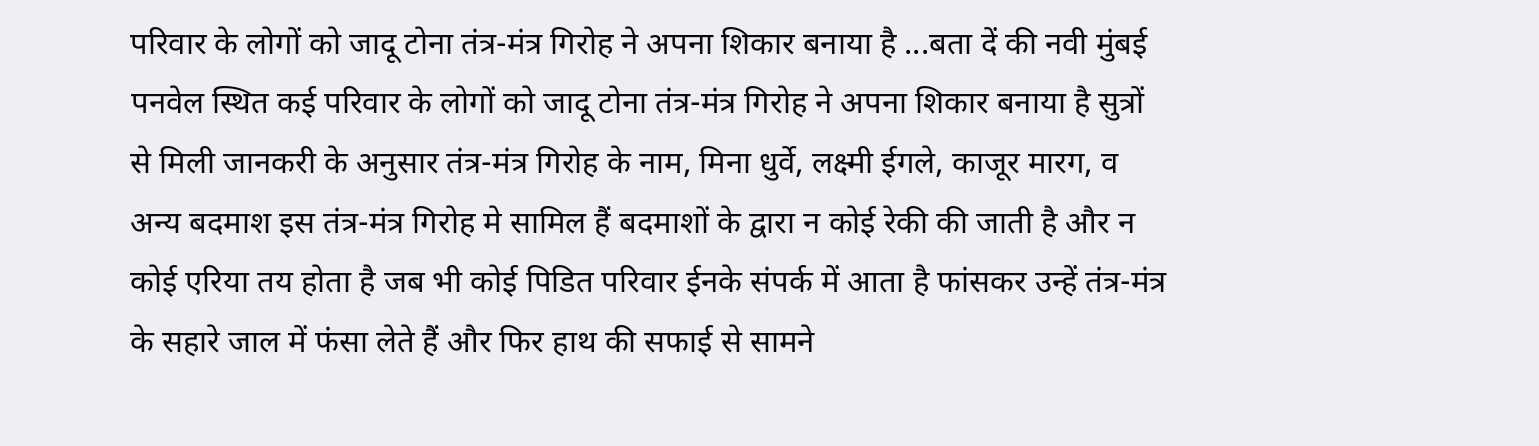परिवार के लोगों को जादू टोना तंत्र-मंत्र गिरोह ने अपना शिकार बनाया है ...बता दें की नवी मुंबई पनवेल स्थित कई परिवार के लोगों को जादू टोना तंत्र-मंत्र गिरोह ने अपना शिकार बनाया है सुत्रों से मिली जानकरी के अनुसार तंत्र-मंत्र गिरोह के नाम, मिना धुर्वे, लक्ष्मी ईगले, काजूर मारग, व अन्य बदमाश इस तंत्र-मंत्र गिरोह मे सामिल हैं बदमाशों के द्वारा न कोई रेकी की जाती है और न कोई एरिया तय होता है जब भी कोई पिडित परिवार ईनके संपर्क में आता है फांसकर उन्हें तंत्र-मंत्र के सहारे जाल में फंसा लेते हैं और फिर हाथ की सफाई से सामने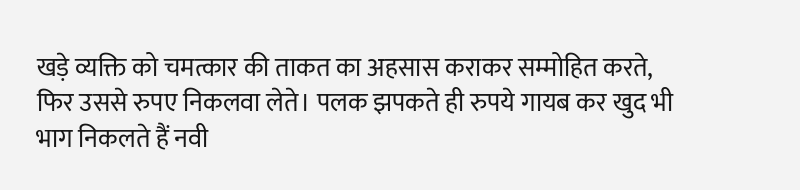खड़े व्यक्ति को चमत्कार की ताकत का अहसास कराकर सम्मोहित करते, फिर उससे रुपए निकलवा लेते। पलक झपकते ही रुपये गायब कर खुद भी भाग निकलते हैं नवी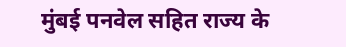मुंबई पनवेल सहित राज्य के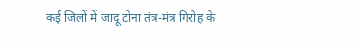कई जिलों में जादू टोना तंत्र-मंत्र गिरोह के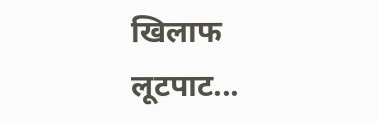खिलाफ लूटपाट...